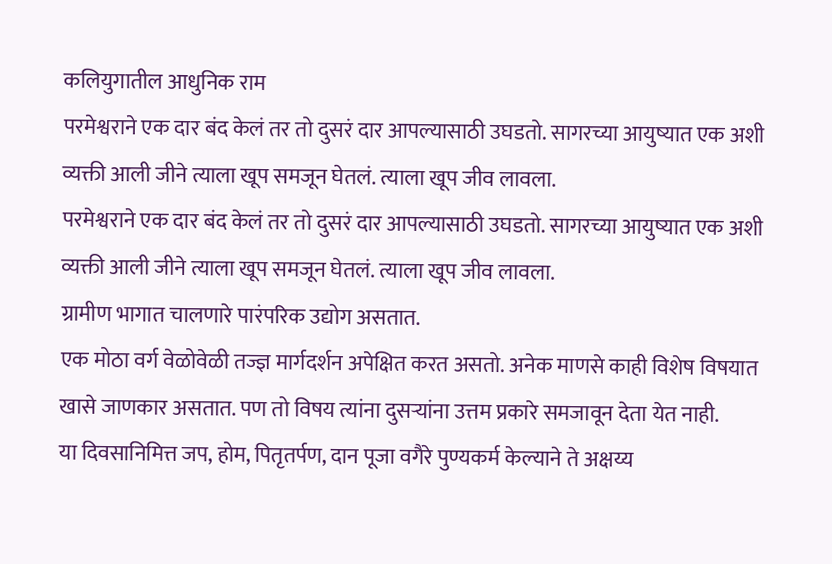कलियुगातील आधुनिक राम
परमेश्वराने एक दार बंद केलं तर तो दुसरं दार आपल्यासाठी उघडतो. सागरच्या आयुष्यात एक अशी व्यक्ती आली जीने त्याला खूप समजून घेतलं. त्याला खूप जीव लावला.
परमेश्वराने एक दार बंद केलं तर तो दुसरं दार आपल्यासाठी उघडतो. सागरच्या आयुष्यात एक अशी व्यक्ती आली जीने त्याला खूप समजून घेतलं. त्याला खूप जीव लावला.
ग्रामीण भागात चालणारे पारंपरिक उद्योग असतात.
एक मोठा वर्ग वेळोवेळी तज्ज्ञ मार्गदर्शन अपेक्षित करत असतो. अनेक माणसे काही विशेष विषयात खासे जाणकार असतात. पण तो विषय त्यांना दुसऱ्यांना उत्तम प्रकारे समजावून देता येत नाही.
या दिवसानिमित्त जप, होम, पितृतर्पण, दान पूजा वगैरे पुण्यकर्म केल्याने ते अक्षय्य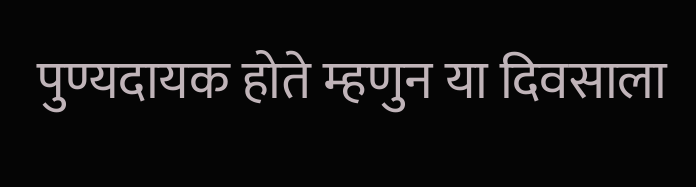पुण्यदायक होते म्हणुन या दिवसाला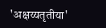'अक्षय्यतृतीया'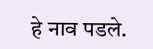हे नाव पडले.